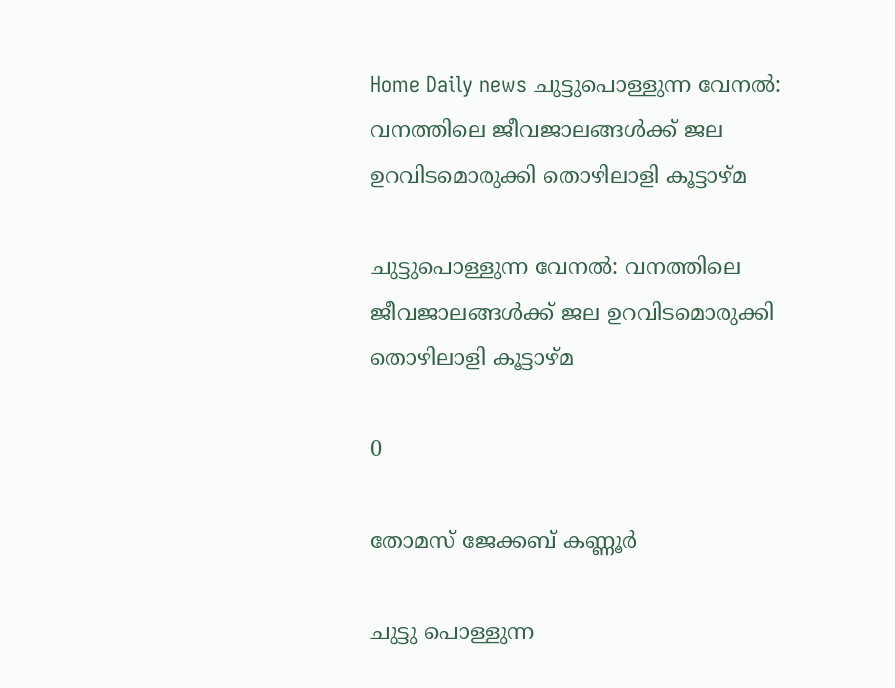Home Daily news ചുട്ടുപൊള്ളുന്ന വേനൽ: വനത്തിലെ ജീവജാലങ്ങൾക്ക് ജല ഉറവിടമൊരുക്കി തൊഴിലാളി കൂട്ടാഴ്മ

ചുട്ടുപൊള്ളുന്ന വേനൽ: വനത്തിലെ ജീവജാലങ്ങൾക്ക് ജല ഉറവിടമൊരുക്കി തൊഴിലാളി കൂട്ടാഴ്മ

0

തോമസ് ജേക്കബ് കണ്ണൂർ

ചുട്ടു പൊള്ളുന്ന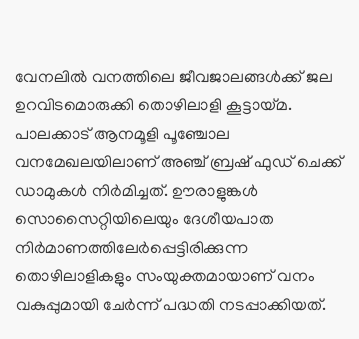വേനലിൽ വനത്തിലെ ജീവജാലങ്ങൾക്ക് ജല ഉറവിടമൊരുക്കി തൊഴിലാളി കൂട്ടായ്മ. പാലക്കാട് ആനമൂളി പൂഞ്ചോല വനമേഖലയിലാണ് അഞ്ച് ബ്രഷ് ഫുഡ് ചെക്ക് ഡാമുകൾ നിർമിച്ചത്. ഊരാളുങ്കൾ സൊസൈറ്റിയിലെയും ദേശീയപാത നിർമാണത്തിലേർപ്പെട്ടിരിക്കുന്ന തൊഴിലാളികളും സംയുക്തമായാണ് വനം വകുപ്പുമായി ചേർന്ന് പദ്ധതി നടപ്പാക്കിയത്.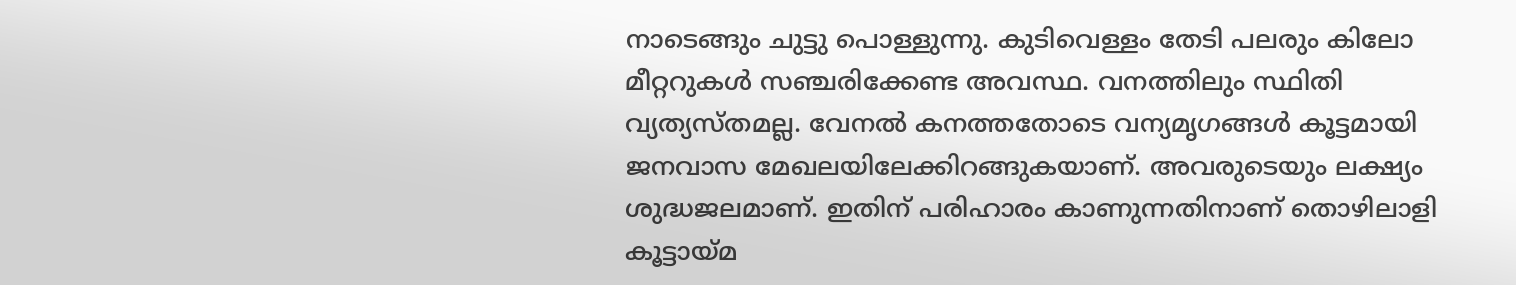നാടെങ്ങും ചുട്ടു പൊള്ളുന്നു. കുടിവെള്ളം തേടി പലരും കിലോ മീറ്ററുകൾ സഞ്ചരിക്കേണ്ട അവസ്ഥ. വനത്തിലും സ്ഥിതി വ്യത്യസ്തമല്ല. വേനൽ കനത്തതോടെ വന്യമൃഗങ്ങൾ കൂട്ടമായി ജനവാസ മേഖലയിലേക്കിറങ്ങുകയാണ്. അവരുടെയും ലക്ഷ്യം ശുദ്ധജലമാണ്. ഇതിന് പരിഹാരം കാണുന്നതിനാണ് തൊഴിലാളി കൂട്ടായ്മ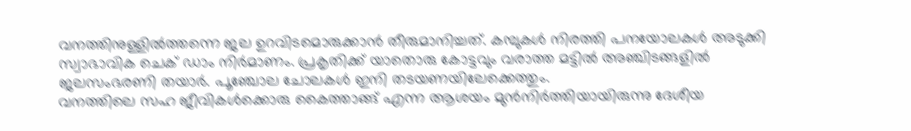വനത്തിനുള്ളിൽത്തന്നെ ജല ഉറവിടമൊരുക്കാൻ തീരുമാനിച്ചത്. കമ്പുകൾ നിരത്തി പനയോലകൾ അടുക്കി സ്വാഭാവിക ചെക് ഡാം നിർമാണം. പ്രകൃതിക്ക് യാതൊരു കോട്ടവും വരാത്ത മട്ടിൽ അഞ്ചിടങ്ങളിൽ ജലസംഭരണി തയാർ. പൂഞ്ചോല ചോലകൾ ഇനി തടയണയിലേക്കെത്തും.
വനത്തിലെ സഹ ജീവികൾക്കൊരു കൈത്താങ്ങ് എന്ന ആശയം മുൻനിർത്തിയായിരുന്നു ദേശീയ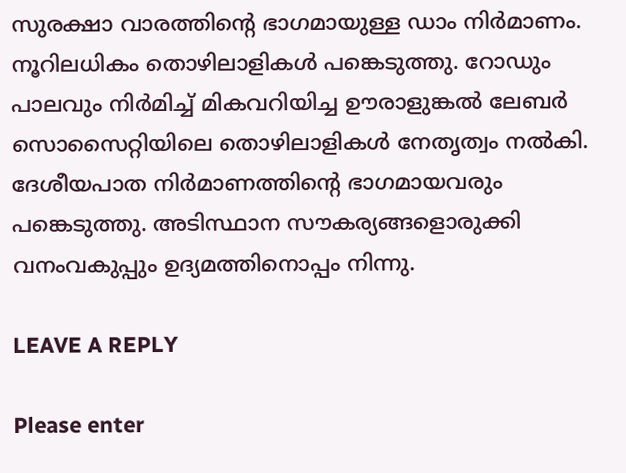സുരക്ഷാ വാരത്തിന്റെ ഭാഗമായുള്ള ഡാം നിർമാണം. നൂറിലധികം തൊഴിലാളികൾ പങ്കെടുത്തു. റോഡും പാലവും നിർമിച്ച് മികവറിയിച്ച ഊരാളുങ്കൽ ലേബർ സൊസൈറ്റിയിലെ തൊഴിലാളികൾ നേതൃത്വം നൽകി. ദേശീയപാത നിർമാണത്തിന്റെ ഭാഗമായവരും പങ്കെടുത്തു. അടിസ്ഥാന സൗകര്യങ്ങളൊരുക്കി വനംവകുപ്പും ഉദ്യമത്തിനൊപ്പം നിന്നു.

LEAVE A REPLY

Please enter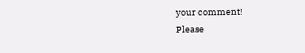your comment!
Please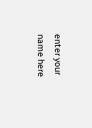enter your name here